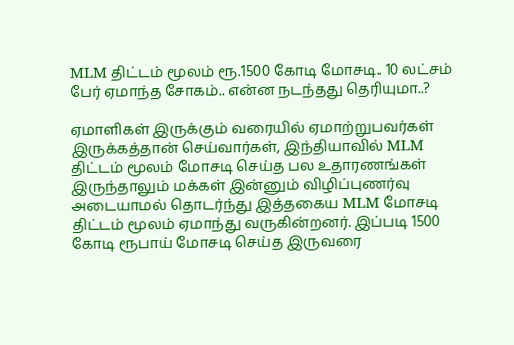MLM திட்டம் மூலம் ரூ.1500 கோடி மோசடி.. 10 லட்சம் பேர் ஏமாந்த சோகம்.. என்ன நடந்தது தெரியுமா..?

ஏமாளிகள் இருக்கும் வரையில் ஏமாற்றுபவர்கள் இருக்கத்தான் செய்வார்கள், இந்தியாவில் MLM திட்டம் மூலம் மோசடி செய்த பல உதாரணங்கள் இருந்தாலும் மக்கள் இன்னும் விழிப்புணர்வு அடையாமல் தொடர்ந்து இத்தகைய MLM மோசடி திட்டம் மூலம் ஏமாந்து வருகின்றனர். இப்படி 1500 கோடி ரூபாய் மோசடி செய்த இருவரை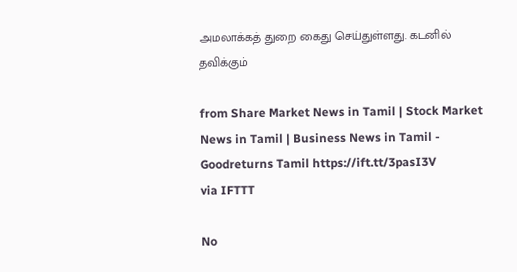அமலாக்கத் துறை கைது செய்துள்ளது. கடனில் தவிக்கும்

from Share Market News in Tamil | Stock Market News in Tamil | Business News in Tamil - Goodreturns Tamil https://ift.tt/3pasI3V
via IFTTT

No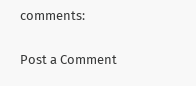comments:

Post a Comment